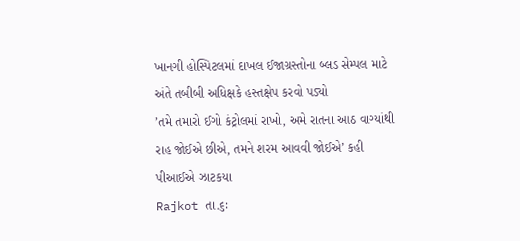ખાનગી હોસ્પિટલમાં દાખલ ઈજાગ્રસ્તોના બ્લડ સેમ્પલ માટે અંતે તબીબી અધિક્ષકે હસ્તક્ષેપ કરવો પડ્યો
’તમે તમારો ઈગો કંટ્રોલમાં રાખો, અમે રાતના આઠ વાગ્યાંથી રાહ જોઈએ છીએ, તમને શરમ આવવી જોઈએ’ કહી પીઆઈએ ઝાટકયા
Rajkot તા.૬ઃ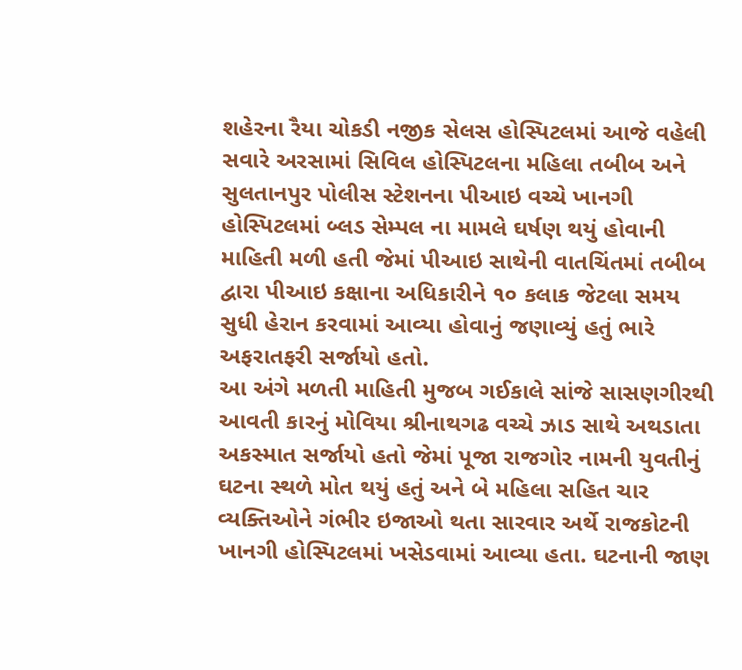શહેરના રૈયા ચોકડી નજીક સેલસ હોસ્પિટલમાં આજે વહેલી સવારે અરસામાં સિવિલ હોસ્પિટલના મહિલા તબીબ અને સુલતાનપુર પોલીસ સ્ટેશનના પીઆઇ વચ્ચે ખાનગી હોસ્પિટલમાં બ્લડ સેમ્પલ ના મામલે ઘર્ષણ થયું હોવાની માહિતી મળી હતી જેમાં પીઆઇ સાથેની વાતચિંતમાં તબીબ દ્વારા પીઆઇ કક્ષાના અધિકારીને ૧૦ કલાક જેટલા સમય સુધી હેરાન કરવામાં આવ્યા હોવાનું જણાવ્યું હતું ભારે અફરાતફરી સર્જાયો હતો.
આ અંગે મળતી માહિતી મુજબ ગઈકાલે સાંજે સાસણગીરથી આવતી કારનું મોવિયા શ્રીનાથગઢ વચ્ચે ઝાડ સાથે અથડાતા અકસ્માત સર્જાયો હતો જેમાં પૂજા રાજગોર નામની યુવતીનું ઘટના સ્થળે મોત થયું હતું અને બે મહિલા સહિત ચાર વ્યક્તિઓને ગંભીર ઇજાઓ થતા સારવાર અર્થે રાજકોટની ખાનગી હોસ્પિટલમાં ખસેડવામાં આવ્યા હતા. ઘટનાની જાણ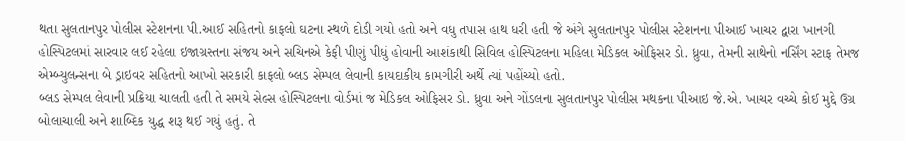થતા સુલતાનપુર પોલીસ સ્ટેશનના પી.આઈ સહિતનો કાફલો ઘટના સ્થળે દોડી ગયો હતો અને વધુ તપાસ હાથ ધરી હતી જે અંગે સુલતાનપુર પોલીસ સ્ટેશનના પીઆઈ ખાચર દ્વારા ખાનગી હોસ્પિટલમાં સારવાર લઈ રહેલા ઇજાગ્રસ્તના સંજય અને સચિનએ કેફી પીણું પીધું હોવાની આશંકાથી સિવિલ હોસ્પિટલના મહિલા મેડિકલ ઓફિસર ડો. ધ્રુવા, તેમની સાથેનો નર્સિંગ સ્ટાફ તેમજ એમ્બ્યુલન્સના બે ડ્રાઇવર સહિતનો આખો સરકારી કાફલો બ્લડ સેમ્પલ લેવાની કાયદાકીય કામગીરી અર્થે ત્યાં પહોંચ્યો હતો.
બ્લડ સેમ્પલ લેવાની પ્રક્રિયા ચાલતી હતી તે સમયે સેલ્સ હોસ્પિટલના વોર્ડમાં જ મેડિકલ ઓફિસર ડો. ધ્રુવા અને ગોંડલના સુલતાનપુર પોલીસ મથકના પીઆઇ જે.એ. ખાચર વચ્ચે કોઈ મુદ્દે ઉગ્ર બોલાચાલી અને શાબ્દિક યુદ્ધ શરૂ થઈ ગયું હતું. તે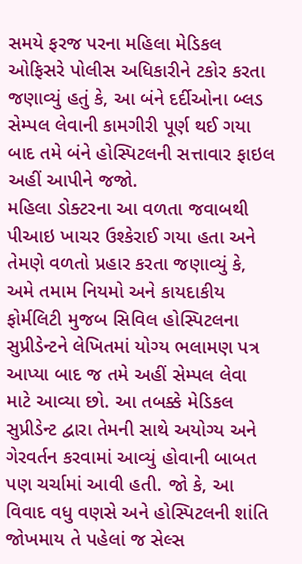સમયે ફરજ પરના મહિલા મેડિકલ ઓફિસરે પોલીસ અધિકારીને ટકોર કરતા જણાવ્યું હતું કે, આ બંને દર્દીઓના બ્લડ સેમ્પલ લેવાની કામગીરી પૂર્ણ થઈ ગયા બાદ તમે બંને હોસ્પિટલની સત્તાવાર ફાઇલ અહીં આપીને જજો.
મહિલા ડોક્ટરના આ વળતા જવાબથી પીઆઇ ખાચર ઉશ્કેરાઈ ગયા હતા અને તેમણે વળતો પ્રહાર કરતા જણાવ્યું કે, અમે તમામ નિયમો અને કાયદાકીય ફોર્મલિટી મુજબ સિવિલ હોસ્પિટલના સુપ્રીડેન્ટને લેખિતમાં યોગ્ય ભલામણ પત્ર આપ્યા બાદ જ તમે અહીં સેમ્પલ લેવા માટે આવ્યા છો. આ તબક્કે મેડિકલ સુપ્રીડેન્ટ દ્વારા તેમની સાથે અયોગ્ય અને ગેરવર્તન કરવામાં આવ્યું હોવાની બાબત પણ ચર્ચામાં આવી હતી. જો કે, આ વિવાદ વધુ વણસે અને હોસ્પિટલની શાંતિ જોખમાય તે પહેલાં જ સેલ્સ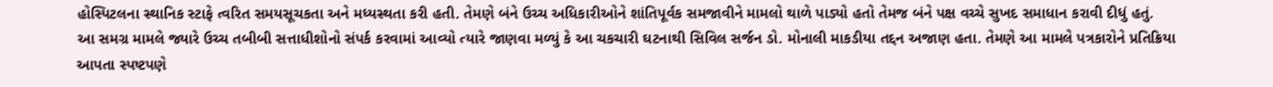હોસ્પિટલના સ્થાનિક સ્ટાફે ત્વરિત સમયસૂચકતા અને મધ્યસ્થતા કરી હતી. તેમણે બંને ઉચ્ચ અધિકારીઓને શાંતિપૂર્વક સમજાવીને મામલો થાળે પાડ્યો હતો તેમજ બંને પક્ષ વચ્ચે સુખદ સમાધાન કરાવી દીધું હતું.
આ સમગ્ર મામલે જ્યારે ઉચ્ચ તબીબી સત્તાધીશોનો સંપર્ક કરવામાં આવ્યો ત્યારે જાણવા મળ્યું કે આ ચકચારી ઘટનાથી સિવિલ સર્જન ડો. મોનાલી માકડીયા તદ્દન અજાણ હતા. તેમણે આ મામલે પત્રકારોને પ્રતિક્રિયા આપતા સ્પષ્ટપણે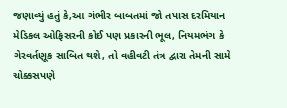જણાવ્યું હતું કે,આ ગંભીર બાબતમાં જો તપાસ દરમિયાન મેડિકલ ઓફિસરની કોઈ પણ પ્રકારની ભૂલ, નિયમભંગ કે ગેરવર્તણૂક સાબિત થશે, તો વહીવટી તંત્ર દ્વારા તેમની સામે ચોક્કસપણે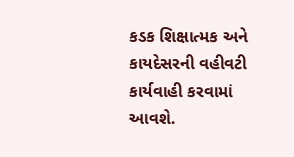કડક શિક્ષાત્મક અને કાયદેસરની વહીવટી કાર્યવાહી કરવામાં આવશે.